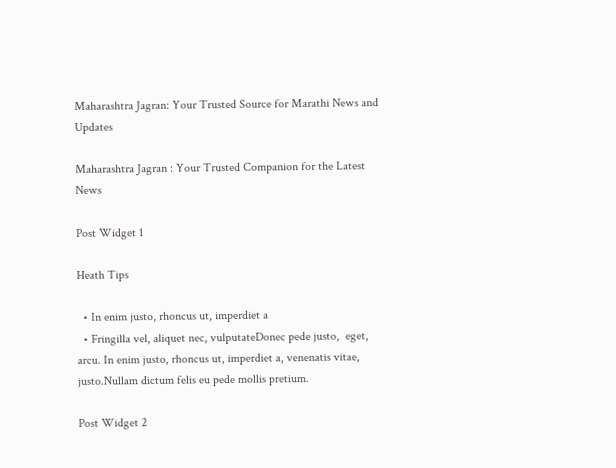Maharashtra Jagran: Your Trusted Source for Marathi News and Updates

Maharashtra Jagran : Your Trusted Companion for the Latest News

Post Widget 1

Heath Tips

  • In enim justo, rhoncus ut, imperdiet a
  • Fringilla vel, aliquet nec, vulputateDonec pede justo,  eget, arcu. In enim justo, rhoncus ut, imperdiet a, venenatis vitae, justo.Nullam dictum felis eu pede mollis pretium.

Post Widget 2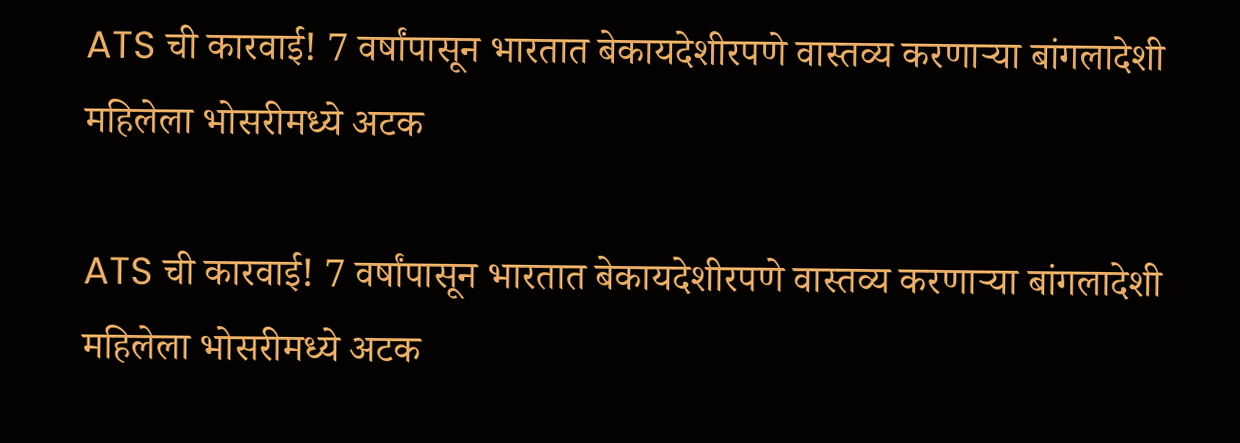ATS ची कारवाई! 7 वर्षांपासून भारतात बेकायदेशीरपणे वास्तव्य करणाऱ्या बांगलादेशी महिलेला भोसरीमध्ये अटक

ATS ची कारवाई! 7 वर्षांपासून भारतात बेकायदेशीरपणे वास्तव्य करणाऱ्या बांगलादेशी महिलेला भोसरीमध्ये अटक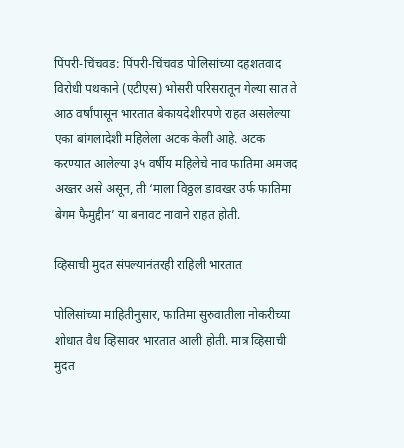पिंपरी-चिंचवड: पिंपरी-चिंचवड पोलिसांच्या दहशतवाद विरोधी पथकाने (एटीएस) भोसरी परिसरातून गेल्या सात ते आठ वर्षांपासून भारतात बेकायदेशीरपणे राहत असलेल्या एका बांगलादेशी महिलेला अटक केली आहे. अटक करण्यात आलेल्या ३५ वर्षीय महिलेचे नाव फातिमा अमजद अख्तर असे असून, ती ‘माला विठ्ठल डावखर उर्फ फातिमा बेगम फैमुद्दीन’ या बनावट नावाने राहत होती.

व्हिसाची मुदत संपल्यानंतरही राहिली भारतात

पोलिसांच्या माहितीनुसार, फातिमा सुरुवातीला नोकरीच्या शोधात वैध व्हिसावर भारतात आली होती. मात्र व्हिसाची मुदत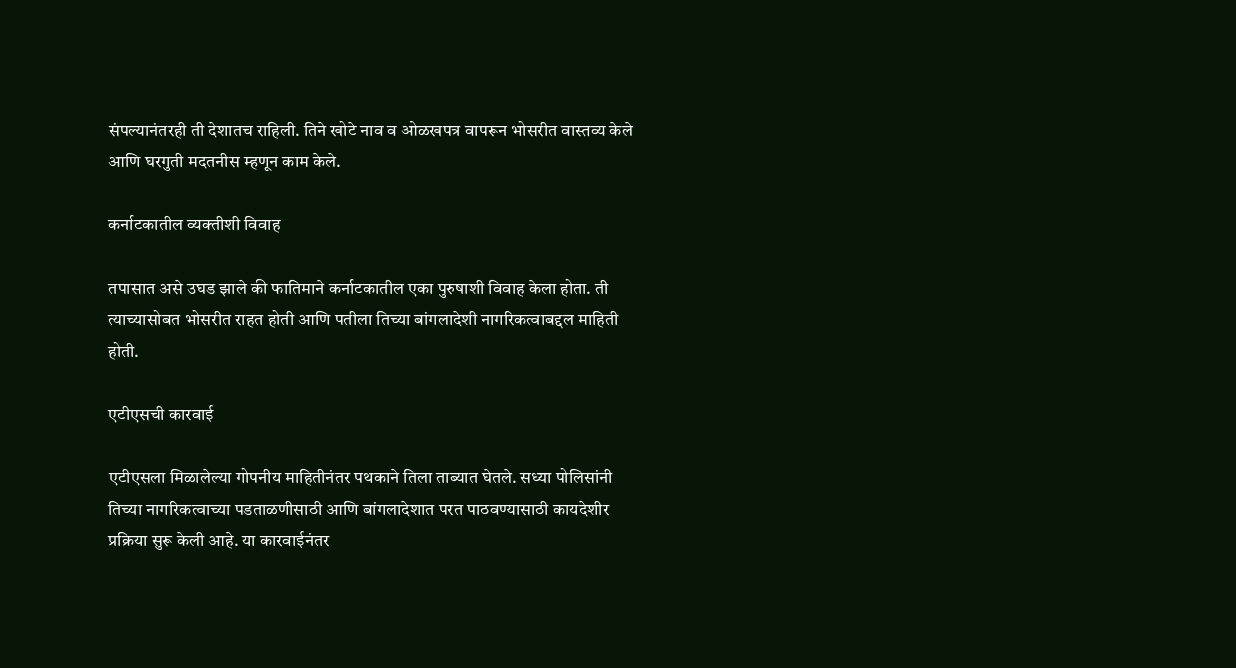संपल्यानंतरही ती देशातच राहिली. तिने खोटे नाव व ओळखपत्र वापरून भोसरीत वास्तव्य केले आणि घरगुती मदतनीस म्हणून काम केले.

कर्नाटकातील व्यक्तीशी विवाह

तपासात असे उघड झाले की फातिमाने कर्नाटकातील एका पुरुषाशी विवाह केला होता. ती त्याच्यासोबत भोसरीत राहत होती आणि पतीला तिच्या बांगलादेशी नागरिकत्वाबद्दल माहिती होती.

एटीएसची कारवाई

एटीएसला मिळालेल्या गोपनीय माहितीनंतर पथकाने तिला ताब्यात घेतले. सध्या पोलिसांनी तिच्या नागरिकत्वाच्या पडताळणीसाठी आणि बांगलादेशात परत पाठवण्यासाठी कायदेशीर प्रक्रिया सुरू केली आहे. या कारवाईनंतर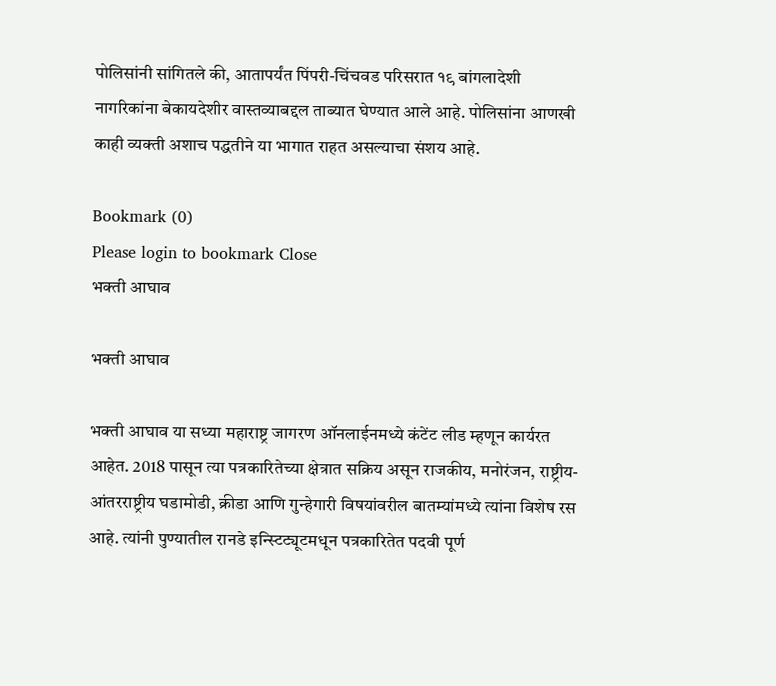पोलिसांनी सांगितले की, आतापर्यंत पिंपरी-चिंचवड परिसरात १९ बांगलादेशी नागरिकांना बेकायदेशीर वास्तव्याबद्दल ताब्यात घेण्यात आले आहे. पोलिसांना आणखी काही व्यक्ती अशाच पद्धतीने या भागात राहत असल्याचा संशय आहे.

Bookmark (0)
Please login to bookmark Close
भक्ती आघाव

भक्ती आघाव

भक्ती आघाव या सध्या महाराष्ट्र जागरण ऑनलाईनमध्ये कंटेंट लीड म्हणून कार्यरत आहेत. 2018 पासून त्या पत्रकारितेच्या क्षेत्रात सक्रिय असून राजकीय, मनोरंजन, राष्ट्रीय-आंतरराष्ट्रीय घडामोडी, क्रीडा आणि गुन्हेगारी विषयांवरील बातम्यांमध्ये त्यांना विशेष रस आहे. त्यांनी पुण्यातील रानडे इन्स्टिट्यूटमधून पत्रकारितेत पदवी पूर्ण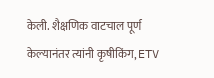केली. शैक्षणिक वाटचाल पूर्ण केल्यानंतर त्यांनी कृषीकिंग, ETV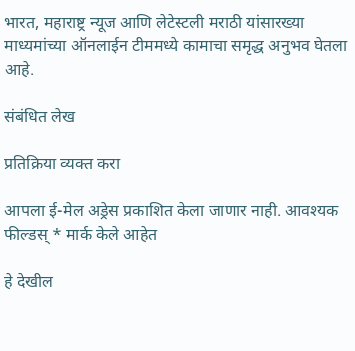भारत, महाराष्ट्र न्यूज आणि लेटेस्टली मराठी यांसारख्या माध्यमांच्या ऑनलाईन टीममध्ये कामाचा समृद्ध अनुभव घेतला आहे.

संबंधित लेख

प्रतिक्रिया व्यक्त करा

आपला ई-मेल अड्रेस प्रकाशित केला जाणार नाही. आवश्यक फील्डस् * मार्क केले आहेत

हे देखील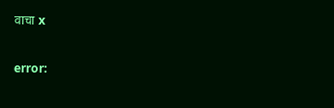वाचा x

error: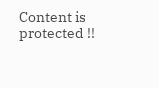Content is protected !!